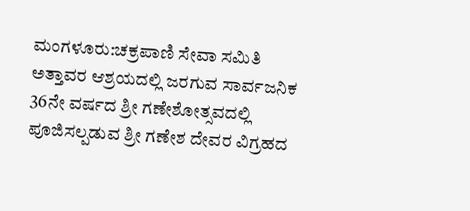ಮಂಗಳೂರು:ಚಕ್ರಪಾಣಿ ಸೇವಾ ಸಮಿತಿ ಅತ್ತಾವರ ಆಶ್ರಯದಲ್ಲಿ ಜರಗುವ ಸಾರ್ವಜನಿಕ 36ನೇ ವರ್ಷದ ಶ್ರೀ ಗಣೇಶೋತ್ಸವದಲ್ಲಿ ಪೂಜಿಸಲ್ಪಡುವ ಶ್ರೀ ಗಣೇಶ ದೇವರ ವಿಗ್ರಹದ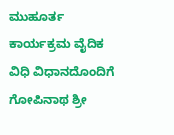ಮುಹೂರ್ತ ಕಾರ್ಯಕ್ರಮ ವೈದಿಕ ವಿಧಿ ವಿಧಾನದೊಂದಿಗೆ ಗೋಪಿನಾಥ ಶ್ರೀ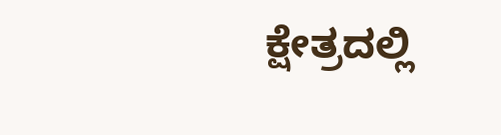ಕ್ಷೇತ್ರದಲ್ಲಿ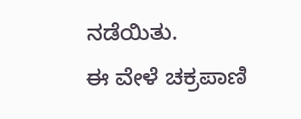ನಡೆಯಿತು.
ಈ ವೇಳೆ ಚಕ್ರಪಾಣಿ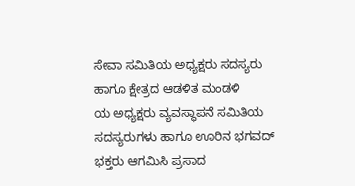ಸೇವಾ ಸಮಿತಿಯ ಅಧ್ಯಕ್ಷರು ಸದಸ್ಯರು ಹಾಗೂ ಕ್ಷೇತ್ರದ ಆಡಳಿತ ಮಂಡಳಿ
ಯ ಅಧ್ಯಕ್ಷರು ವ್ಯವಸ್ಥಾಪನೆ ಸಮಿತಿಯ ಸದಸ್ಯರುಗಳು ಹಾಗೂ ಊರಿನ ಭಗವದ್ ಭಕ್ತರು ಆಗಮಿಸಿ ಪ್ರಸಾದ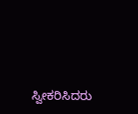ಸ್ವೀಕರಿಸಿದರು